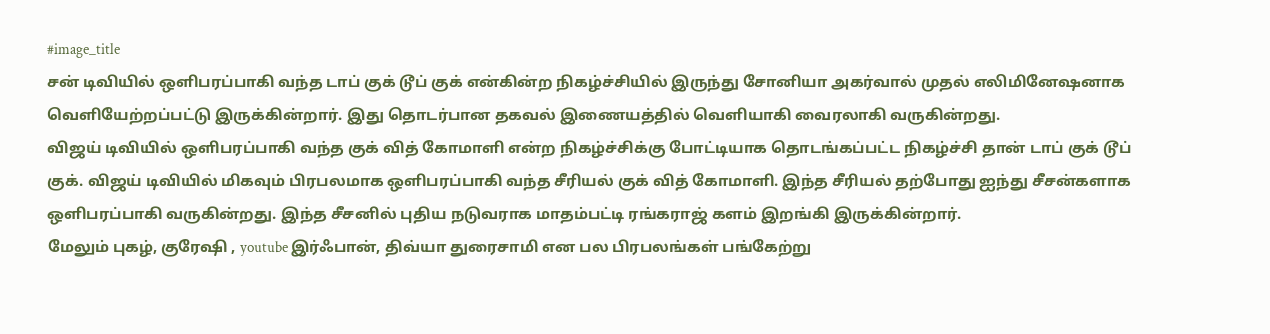#image_title
சன் டிவியில் ஒளிபரப்பாகி வந்த டாப் குக் டூப் குக் என்கின்ற நிகழ்ச்சியில் இருந்து சோனியா அகர்வால் முதல் எலிமினேஷனாக வெளியேற்றப்பட்டு இருக்கின்றார். இது தொடர்பான தகவல் இணையத்தில் வெளியாகி வைரலாகி வருகின்றது.
விஜய் டிவியில் ஒளிபரப்பாகி வந்த குக் வித் கோமாளி என்ற நிகழ்ச்சிக்கு போட்டியாக தொடங்கப்பட்ட நிகழ்ச்சி தான் டாப் குக் டூப் குக். விஜய் டிவியில் மிகவும் பிரபலமாக ஒளிபரப்பாகி வந்த சீரியல் குக் வித் கோமாளி. இந்த சீரியல் தற்போது ஐந்து சீசன்களாக ஒளிபரப்பாகி வருகின்றது. இந்த சீசனில் புதிய நடுவராக மாதம்பட்டி ரங்கராஜ் களம் இறங்கி இருக்கின்றார்.
மேலும் புகழ், குரேஷி , youtube இர்ஃபான், திவ்யா துரைசாமி என பல பிரபலங்கள் பங்கேற்று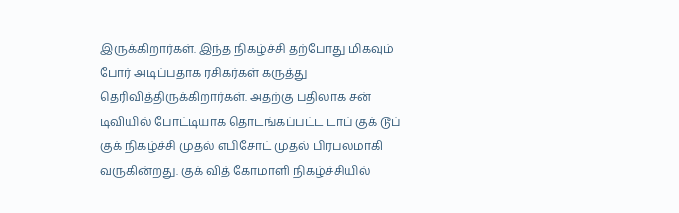இருக்கிறார்கள். இந்த நிகழ்ச்சி தற்போது மிகவும் போர் அடிப்பதாக ரசிகர்கள் கருத்து தெரிவித்திருக்கிறார்கள். அதற்கு பதிலாக சன் டிவியில் போட்டியாக தொடங்கப்பட்ட டாப் குக் டூப் குக் நிகழ்ச்சி முதல் எபிசோட் முதல் பிரபலமாகி வருகின்றது. குக் வித் கோமாளி நிகழ்ச்சியில்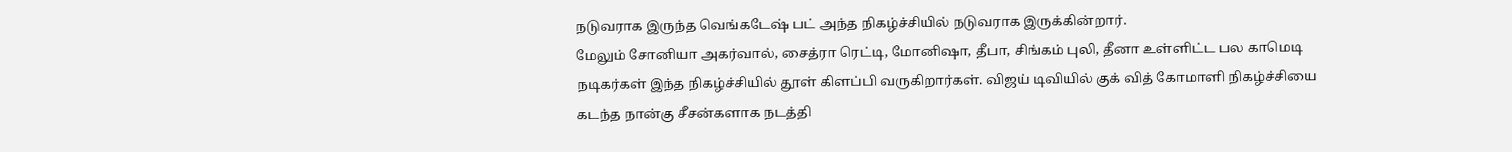நடுவராக இருந்த வெங்கடேஷ் பட் அந்த நிகழ்ச்சியில் நடுவராக இருக்கின்றார்.
மேலும் சோனியா அகர்வால், சைத்ரா ரெட்டி, மோனிஷா, தீபா, சிங்கம் புலி, தீனா உள்ளிட்ட பல காமெடி நடிகர்கள் இந்த நிகழ்ச்சியில் தூள் கிளப்பி வருகிறார்கள். விஜய் டிவியில் குக் வித் கோமாளி நிகழ்ச்சியை கடந்த நான்கு சீசன்களாக நடத்தி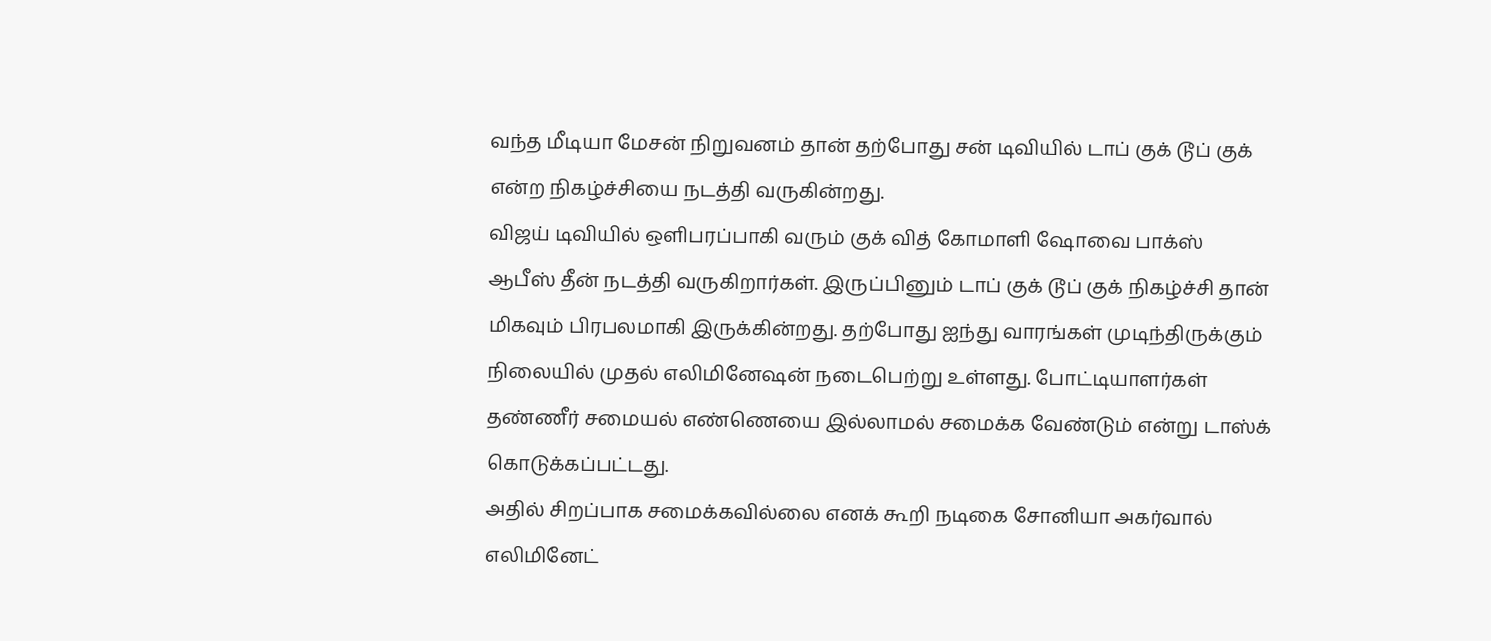வந்த மீடியா மேசன் நிறுவனம் தான் தற்போது சன் டிவியில் டாப் குக் டூப் குக் என்ற நிகழ்ச்சியை நடத்தி வருகின்றது.
விஜய் டிவியில் ஒளிபரப்பாகி வரும் குக் வித் கோமாளி ஷோவை பாக்ஸ் ஆபீஸ் தீன் நடத்தி வருகிறார்கள். இருப்பினும் டாப் குக் டூப் குக் நிகழ்ச்சி தான் மிகவும் பிரபலமாகி இருக்கின்றது. தற்போது ஐந்து வாரங்கள் முடிந்திருக்கும் நிலையில் முதல் எலிமினேஷன் நடைபெற்று உள்ளது. போட்டியாளர்கள் தண்ணீர் சமையல் எண்ணெயை இல்லாமல் சமைக்க வேண்டும் என்று டாஸ்க் கொடுக்கப்பட்டது.
அதில் சிறப்பாக சமைக்கவில்லை எனக் கூறி நடிகை சோனியா அகர்வால் எலிமினேட்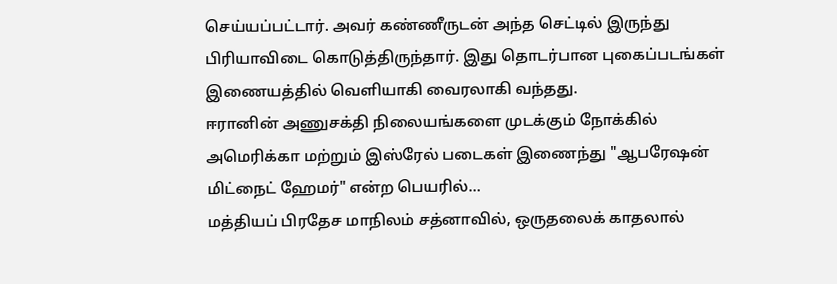செய்யப்பட்டார். அவர் கண்ணீருடன் அந்த செட்டில் இருந்து பிரியாவிடை கொடுத்திருந்தார். இது தொடர்பான புகைப்படங்கள் இணையத்தில் வெளியாகி வைரலாகி வந்தது.
ஈரானின் அணுசக்தி நிலையங்களை முடக்கும் நோக்கில் அமெரிக்கா மற்றும் இஸ்ரேல் படைகள் இணைந்து "ஆபரேஷன் மிட்நைட் ஹேமர்" என்ற பெயரில்…
மத்தியப் பிரதேச மாநிலம் சத்னாவில், ஒருதலைக் காதலால்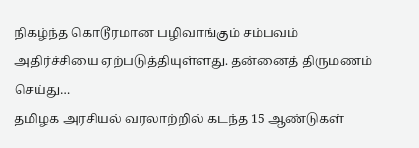நிகழ்ந்த கொடூரமான பழிவாங்கும் சம்பவம் அதிர்ச்சியை ஏற்படுத்தியுள்ளது. தன்னைத் திருமணம் செய்து…
தமிழக அரசியல் வரலாற்றில் கடந்த 15 ஆண்டுகள்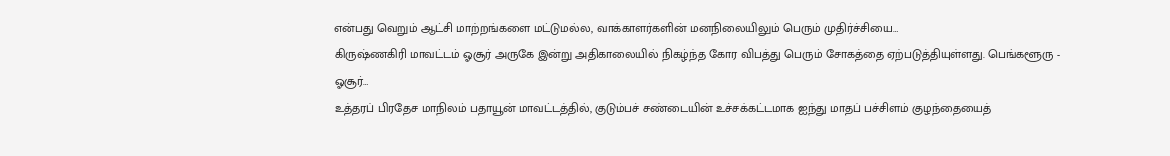என்பது வெறும் ஆட்சி மாற்றங்களை மட்டுமல்ல, வாக்காளர்களின் மனநிலையிலும் பெரும் முதிர்ச்சியை…
கிருஷ்ணகிரி மாவட்டம் ஓசூர் அருகே இன்று அதிகாலையில் நிகழ்ந்த கோர விபத்து பெரும் சோகத்தை ஏற்படுத்தியுள்ளது. பெங்களூரு - ஓசூர்…
உத்தரப் பிரதேச மாநிலம் பதாயூன் மாவட்டத்தில், குடும்பச் சண்டையின் உச்சக்கட்டமாக ஐந்து மாதப் பச்சிளம் குழந்தையைத்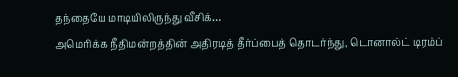தந்தையே மாடியிலிருந்து வீசிக்…
அமெரிக்க நீதிமன்றத்தின் அதிரடித் தீர்ப்பைத் தொடர்ந்து, டொனால்ட் டிரம்ப்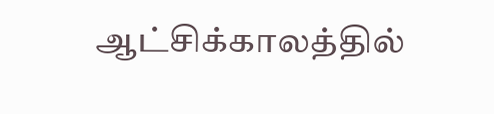ஆட்சிக்காலத்தில்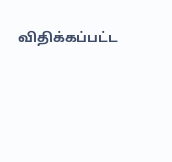விதிக்கப்பட்ட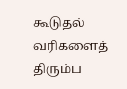கூடுதல் வரிகளைத் திரும்ப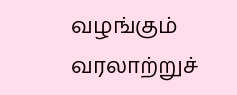வழங்கும் வரலாற்றுச்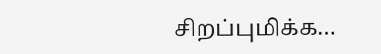சிறப்புமிக்க…